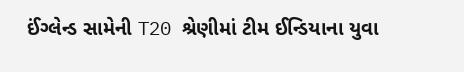ઈંગ્લેન્ડ સામેની T20 શ્રેણીમાં ટીમ ઈન્ડિયાના યુવા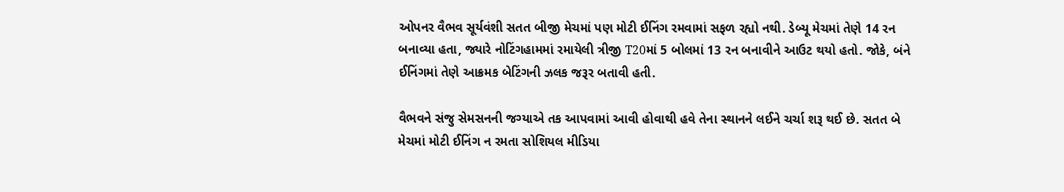ઓપનર વૈભવ સૂર્યવંશી સતત બીજી મેચમાં પણ મોટી ઈનિંગ રમવામાં સફળ રહ્યો નથી. ડેબ્યૂ મેચમાં તેણે 14 રન બનાવ્યા હતા, જ્યારે નોટિંગહામમાં રમાયેલી ત્રીજી T20માં 5 બોલમાં 13 રન બનાવીને આઉટ થયો હતો. જોકે, બંને ઈનિંગમાં તેણે આક્રમક બેટિંગની ઝલક જરૂર બતાવી હતી.

વૈભવને સંજુ સેમસનની જગ્યાએ તક આપવામાં આવી હોવાથી હવે તેના સ્થાનને લઈને ચર્ચા શરૂ થઈ છે. સતત બે મેચમાં મોટી ઈનિંગ ન રમતા સોશિયલ મીડિયા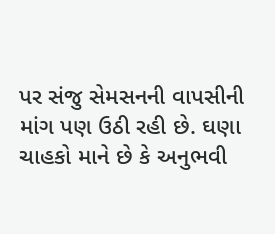પર સંજુ સેમસનની વાપસીની માંગ પણ ઉઠી રહી છે. ઘણા ચાહકો માને છે કે અનુભવી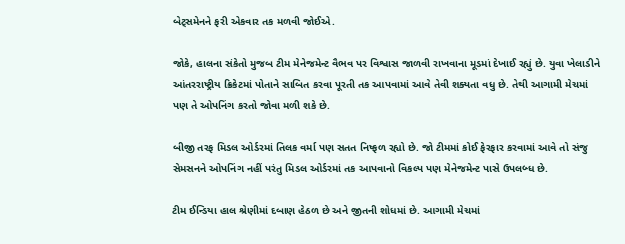બેટ્સમેનને ફરી એકવાર તક મળવી જોઈએ.

જોકે, હાલના સંકેતો મુજબ ટીમ મેનેજમેન્ટ વૈભવ પર વિશ્વાસ જાળવી રાખવાના મૂડમાં દેખાઈ રહ્યું છે. યુવા ખેલાડીને આંતરરાષ્ટ્રીય ક્રિકેટમાં પોતાને સાબિત કરવા પૂરતી તક આપવામાં આવે તેવી શક્યતા વધુ છે. તેથી આગામી મેચમાં પણ તે ઓપનિંગ કરતો જોવા મળી શકે છે.

બીજી તરફ મિડલ ઓર્ડરમાં તિલક વર્મા પણ સતત નિષ્ફળ રહ્યો છે. જો ટીમમાં કોઈ ફેરફાર કરવામાં આવે તો સંજુ સેમસનને ઓપનિંગ નહીં પરંતુ મિડલ ઓર્ડરમાં તક આપવાનો વિકલ્પ પણ મેનેજમેન્ટ પાસે ઉપલબ્ધ છે.

ટીમ ઈન્ડિયા હાલ શ્રેણીમાં દબાણ હેઠળ છે અને જીતની શોધમાં છે. આગામી મેચમાં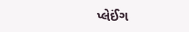પ્લેઈંગ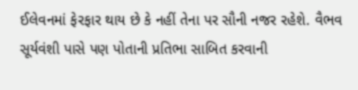ઈલેવનમાં ફેરફાર થાય છે કે નહીં તેના પર સૌની નજર રહેશે. વૈભવ સૂર્યવંશી પાસે પણ પોતાની પ્રતિભા સાબિત કરવાની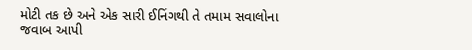મોટી તક છે અને એક સારી ઈનિંગથી તે તમામ સવાલોના જવાબ આપી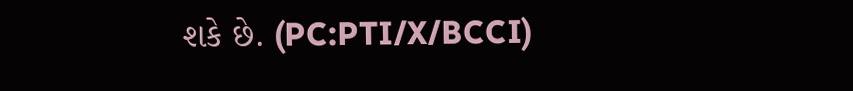શકે છે. (PC:PTI/X/BCCI)